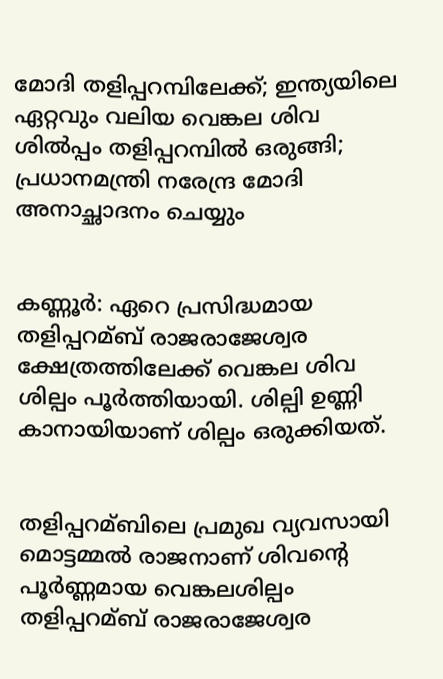മോദി തളിപ്പറമ്പിലേക്ക്; ഇന്ത്യയിലെ ഏറ്റവും വലിയ വെങ്കല ശിവ ശില്‍പ്പം തളിപ്പറമ്പിൽ ഒരുങ്ങി; പ്രധാനമന്ത്രി നരേന്ദ്ര മോദി അനാച്ഛാദനം ചെയ്യും


കണ്ണൂർ: ഏറെ പ്രസിദ്ധമായ തളിപ്പറമ്ബ് രാജരാജേശ്വര ക്ഷേത്രത്തിലേക്ക് വെങ്കല ശിവ ശില്പം പൂർത്തിയായി. ശില്പി ഉണ്ണി കാനായിയാണ് ശില്പം ഒരുക്കിയത്.


തളിപ്പറമ്ബിലെ പ്രമുഖ വ്യവസായി മൊട്ടമ്മല്‍ രാജനാണ് ശിവന്റെ പൂർണ്ണമായ വെങ്കലശില്പം തളിപ്പറമ്ബ് രാജരാജേശ്വര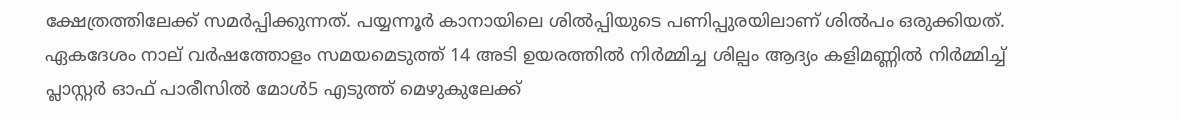ക്ഷേത്രത്തിലേക്ക് സമർപ്പിക്കുന്നത്. പയ്യന്നൂർ കാനായിലെ ശില്‍പ്പിയുടെ പണിപ്പുരയിലാണ് ശില്‍പം ഒരുക്കിയത്.
ഏകദേശം നാല് വർഷത്തോളം സമയമെടുത്ത് 14 അടി ഉയരത്തില്‍ നിർമ്മിച്ച ശില്പം ആദ്യം കളിമണ്ണില്‍ നിർമ്മിച്ച്‌ പ്ലാസ്റ്റർ ഓഫ് പാരീസില്‍ മോള്‍5 എടുത്ത് മെഴുകുലേക്ക്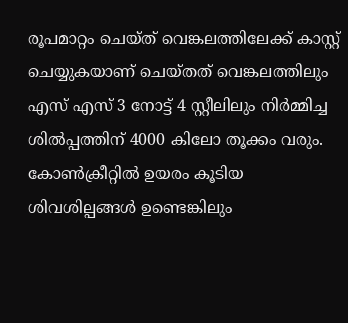രൂപമാറ്റം ചെയ്ത് വെങ്കലത്തിലേക്ക് കാസ്റ്റ് ചെയ്യുകയാണ് ചെയ്തത് വെങ്കലത്തിലും എസ് എസ് 3 നോട്ട് 4 സ്റ്റീലിലും നിർമ്മിച്ച ശില്‍പ്പത്തിന് 4000 കിലോ തൂക്കം വരും. കോണ്‍ക്രീറ്റില്‍ ഉയരം കൂടിയ ശിവശില്പങ്ങള്‍ ഉണ്ടെങ്കിലും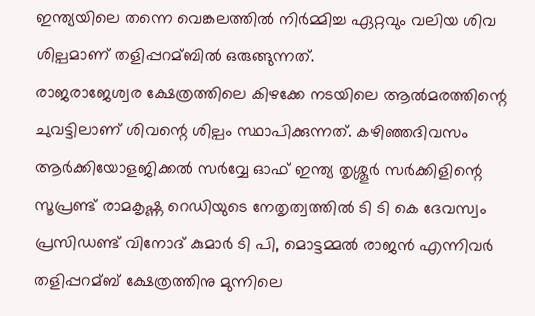ഇന്ത്യയിലെ തന്നെ വെങ്കലത്തില്‍ നിർമ്മിച്ച ഏറ്റവും വലിയ ശിവ ശില്പമാണ് തളിപ്പറമ്ബില്‍ ഒരുങ്ങുന്നത്.
രാജരാജേശ്വര ക്ഷേത്രത്തിലെ കിഴക്കേ നടയിലെ ആല്‍മരത്തിന്റെ ചുവട്ടിലാണ് ശിവന്റെ ശില്പം സ്ഥാപിക്കുന്നത്. കഴിഞ്ഞദിവസം ആർക്കിയോളജിക്കല്‍ സർവ്വേ ഓഫ് ഇന്ത്യ തൃശ്ശൂർ സർക്കിളിന്റെ സൂപ്രണ്ട് രാമകൃഷ്ണ റെഡിയുടെ നേതൃത്വത്തില്‍ ടി ടി കെ ദേവസ്വം പ്രസിഡണ്ട് വിനോദ് കുമാർ ടി പി, മൊട്ടമ്മല്‍ രാജൻ എന്നിവർ തളിപ്പറമ്ബ് ക്ഷേത്രത്തിനു മുന്നിലെ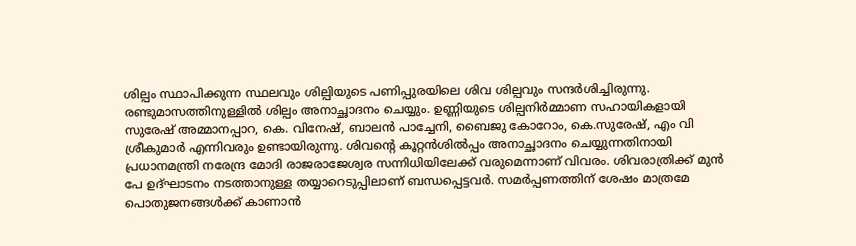ശില്പം സ്ഥാപിക്കുന്ന സ്ഥലവും ശില്പിയുടെ പണിപ്പുരയിലെ ശിവ ശില്പവും സന്ദർശിച്ചിരുന്നു.
രണ്ടുമാസത്തിനുള്ളില്‍ ശില്പം അനാച്ഛാദനം ചെയ്യും. ഉണ്ണിയുടെ ശില്പനിർമ്മാണ സഹായികളായി സുരേഷ് അമ്മാനപ്പാറ, കെ. വിനേഷ്, ബാലൻ പാച്ചേനി, ബൈജു കോറോം, കെ.സുരേഷ്, എം വി ശ്രീകുമാർ എന്നിവരും ഉണ്ടായിരുന്നു. ശിവൻ്റെ കൂറ്റൻശില്‍പ്പം അനാച്ഛാദനം ചെയ്യുന്നതിനായി പ്രധാനമന്ത്രി നരേന്ദ്ര മോദി രാജരാജേശ്വര സന്നിധിയിലേക്ക് വരുമെന്നാണ് വിവരം. ശിവരാത്രിക്ക് മുൻ പേ ഉദ്ഘാടനം നടത്താനുള്ള തയ്യാറെടുപ്പിലാണ് ബന്ധപ്പെട്ടവർ. സമർപ്പണത്തിന് ശേഷം മാത്രമേ പൊതുജനങ്ങള്‍ക്ക് കാണാൻ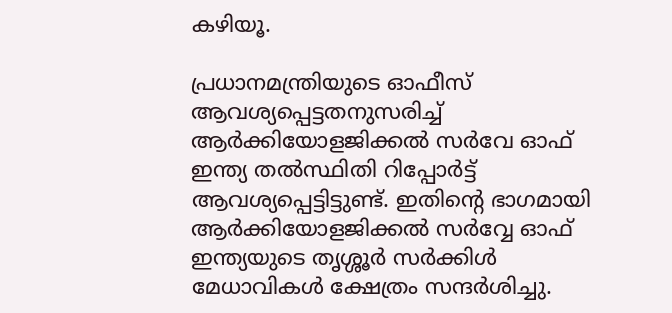കഴിയൂ.

പ്രധാനമന്ത്രിയുടെ ഓഫീസ് ആവശ്യപ്പെട്ടതനുസരിച്ച്‌ ആർക്കിയോളജിക്കല്‍ സർവേ ഓഫ് ഇന്ത്യ തല്‍സ്ഥിതി റിപ്പോർട്ട് ആവശ്യപ്പെട്ടിട്ടുണ്ട്. ഇതിന്റെ ഭാഗമായി ആർക്കിയോളജിക്കല്‍ സർവ്വേ ഓഫ് ഇന്ത്യയുടെ തൃശ്ശൂർ സർക്കിള്‍ മേധാവികള്‍ ക്ഷേത്രം സന്ദർശിച്ചു.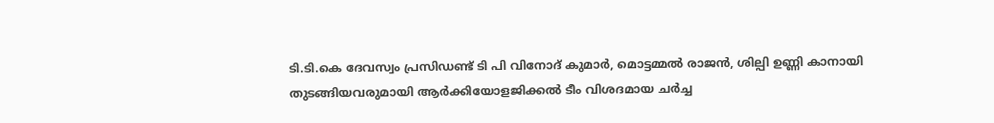ടി.ടി.കെ ദേവസ്വം പ്രസിഡണ്ട് ടി പി വിനോദ് കുമാർ, മൊട്ടമ്മല്‍ രാജൻ, ശില്പി ഉണ്ണി കാനായി തുടങ്ങിയവരുമായി ആർക്കിയോളജിക്കല്‍ ടീം വിശദമായ ചർച്ച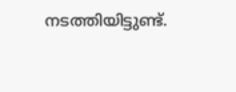നടത്തിയിട്ടുണ്ട്.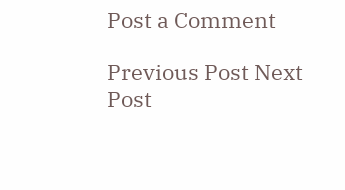Post a Comment

Previous Post Next Post